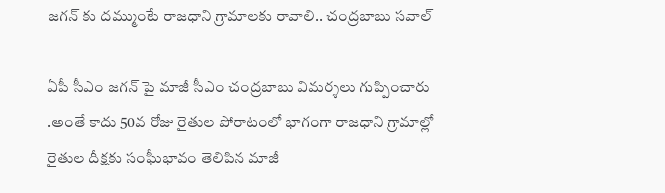జగన్ కు దమ్ముంటే రాజధాని గ్రామాలకు రావాలి.. చంద్రబాబు సవాల్

ఏపీ సీఎం జగన్ పై మాజీ సీఎం చంద్రబాబు విమర్శలు గుప్పించారు .అంతే కాదు 50వ రోజు రైతుల పోరాటంలో భాగంగా రాజధాని గ్రామాల్లో రైతుల దీక్షకు సంఘీభావం తెలిపిన మాజీ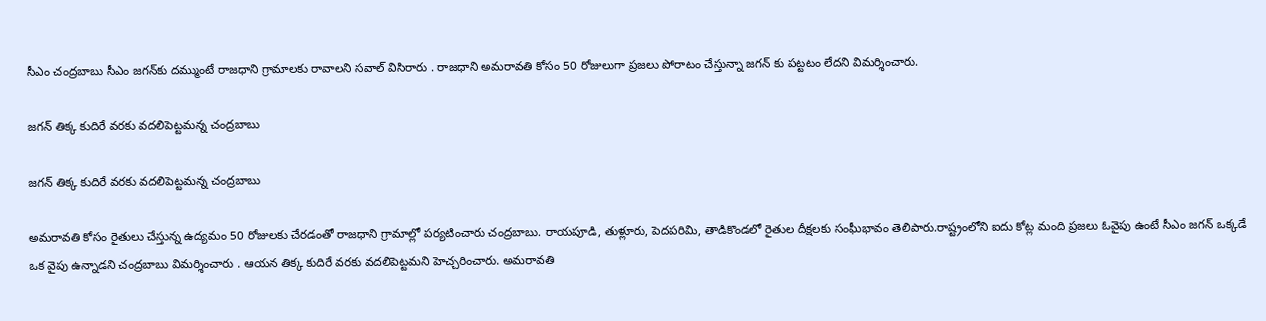సీఎం చంద్రబాబు సీఎం జగన్‌కు దమ్ముంటే రాజధాని గ్రామాలకు రావాలని సవాల్ విసిరారు . రాజధాని అమరావతి కోసం 50 రోజులుగా ప్రజలు పోరాటం చేస్తున్నా జగన్ కు పట్టటం లేదని విమర్శించారు.

జగన్ తిక్క కుదిరే వరకు వదలిపెట్టమన్న చంద్రబాబు

జగన్ తిక్క కుదిరే వరకు వదలిపెట్టమన్న చంద్రబాబు

అమరావతి కోసం రైతులు చేస్తున్న ఉద్యమం 50 రోజులకు చేరడంతో రాజధాని గ్రామాల్లో పర్యటించారు చంద్రబాబు. రాయపూడి, తుళ్లూరు, పెదపరిమి, తాడికొండలో రైతుల దీక్షలకు సంఘీభావం తెలిపారు.రాష్ట్రంలోని ఐదు కోట్ల మంది ప్రజలు ఓవైపు ఉంటే సీఎం జగన్‌ ఒక్కడే ఒక వైపు ఉన్నాడని చంద్రబాబు విమర్శించారు . ఆయన తిక్క కుదిరే వరకు వదలిపెట్టమని హెచ్చరించారు. అమరావతి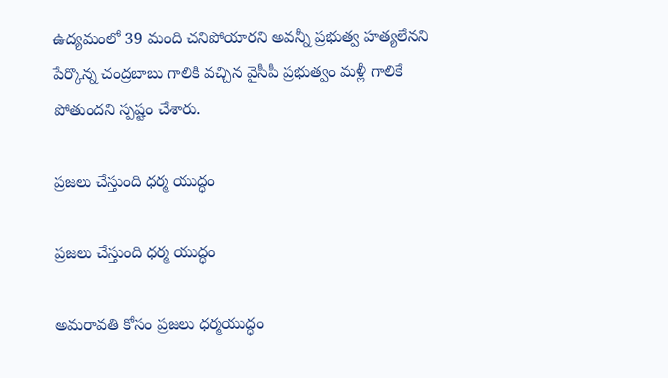ఉద్యమంలో 39 మంది చనిపోయారని అవన్నీ ప్రభుత్వ హత్యలేనని పేర్కొన్న చంద్రబాబు గాలికి వచ్చిన వైసీపీ ప్రభుత్వం మళ్లీ గాలికే పోతుందని స్పష్టం చేశారు.

ప్రజలు చేస్తుంది ధర్మ యుద్ధం

ప్రజలు చేస్తుంది ధర్మ యుద్ధం

అమరావతి కోసం ప్రజలు ధర్మయుద్ధం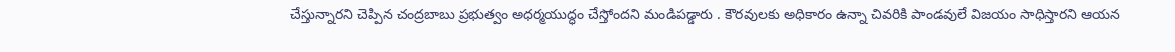చేస్తున్నారని చెప్పిన చంద్రబాబు ప్రభుత్వం అధర్మయుద్ధం చేస్తోందని మండిపడ్డారు . కౌరవులకు అధికారం ఉన్నా చివరికి పాండవులే విజయం సాధిస్తారని ఆయన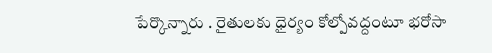పేర్కొన్నారు . రైతులకు ధైర్యం కోల్పోవద్దంటూ భరోసా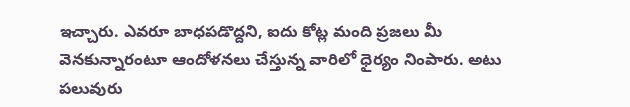ఇచ్చారు. ఎవరూ బాధపడొద్దని, ఐదు కోట్ల మంది ప్రజలు మీ వెనకున్నారంటూ ఆందోళనలు చేస్తున్న వారిలో ధైర్యం నింపారు. అటు పలువురు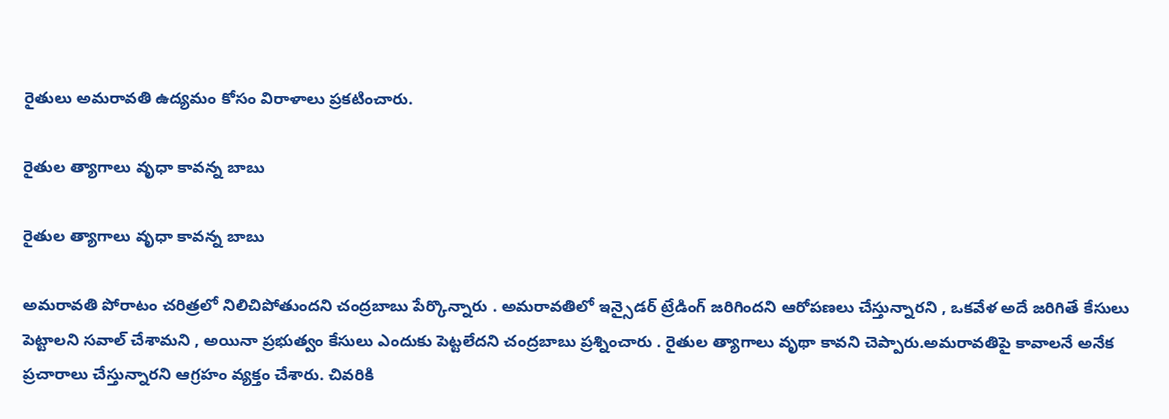రైతులు అమరావతి ఉద్యమం కోసం విరాళాలు ప్రకటించారు.

రైతుల త్యాగాలు వృధా కావన్న బాబు

రైతుల త్యాగాలు వృధా కావన్న బాబు

అమరావతి పోరాటం చరిత్రలో నిలిచిపోతుందని చంద్రబాబు పేర్కొన్నారు . అమరావతిలో ఇన్సైడర్ ట్రేడింగ్ జరిగిందని ఆరోపణలు చేస్తున్నారని , ఒకవేళ అదే జరిగితే కేసులు పెట్టాలని సవాల్ చేశామని , అయినా ప్రభుత్వం కేసులు ఎందుకు పెట్టలేదని చంద్రబాబు ప్రశ్నించారు . రైతుల త్యాగాలు వృథా కావని చెప్పారు.అమరావతిపై కావాలనే అనేక ప్రచారాలు చేస్తున్నారని ఆగ్రహం వ్యక్తం చేశారు. చివరికి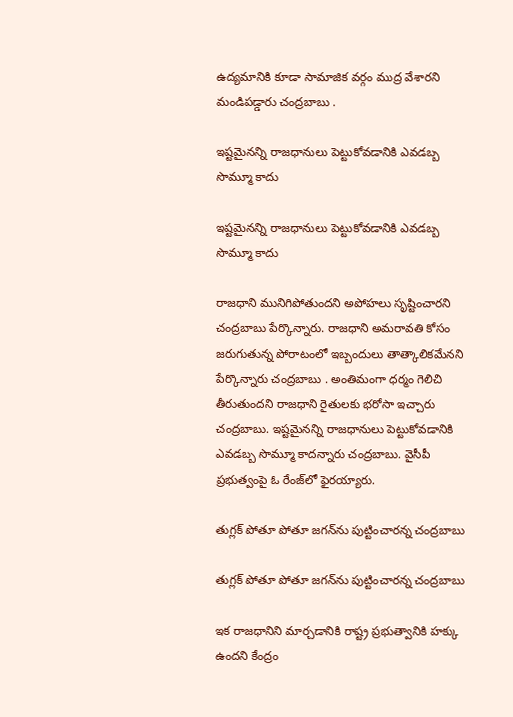ఉద్యమానికి కూడా సామాజిక వర్గం ముద్ర వేశారని మండిపడ్డారు చంద్రబాబు .

ఇష్టమైనన్ని రాజధానులు పెట్టుకోవడానికి ఎవడబ్బ సొమ్మూ కాదు

ఇష్టమైనన్ని రాజధానులు పెట్టుకోవడానికి ఎవడబ్బ సొమ్మూ కాదు

రాజధాని మునిగిపోతుందని అపోహలు సృష్టించారని చంద్రబాబు పేర్కొన్నారు. రాజధాని అమరావతి కోసం జరుగుతున్న పోరాటంలో ఇబ్బందులు తాత్కాలికమేనని పేర్కొన్నారు చంద్రబాబు . అంతిమంగా ధర్మం గెలిచి తీరుతుందని రాజధాని రైతులకు భరోసా ఇచ్చారు చంద్రబాబు. ఇష్టమైనన్ని రాజధానులు పెట్టుకోవడానికి ఎవడబ్బ సొమ్మూ కాదన్నారు చంద్రబాబు. వైసీపీ ప్రభుత్వంపై ఓ రేంజ్‌లో ఫైరయ్యారు.

తుగ్లక్‌ పోతూ పోతూ జగన్‌ను పుట్టించారన్న చంద్రబాబు

తుగ్లక్‌ పోతూ పోతూ జగన్‌ను పుట్టించారన్న చంద్రబాబు

ఇక రాజధానిని మార్చడానికి రాష్ట్ర ప్రభుత్వానికి హక్కు ఉందని కేంద్రం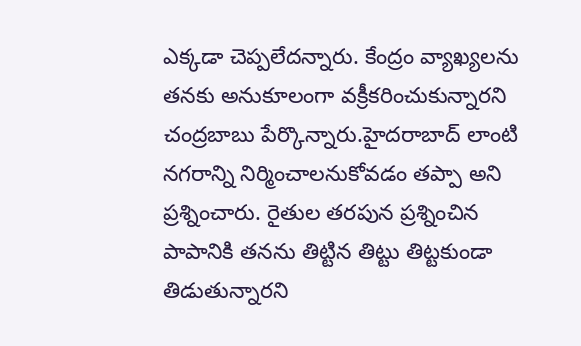ఎక్కడా చెప్పలేదన్నారు. కేంద్రం వ్యాఖ్యలను తనకు అనుకూలంగా వక్రీకరించుకున్నారని చంద్రబాబు పేర్కొన్నారు.హైదరాబాద్ లాంటి నగరాన్ని నిర్మించాలనుకోవడం తప్పా అని ప్రశ్నించారు. రైతుల తరపున ప్రశ్నించిన పాపానికి తనను తిట్టిన తిట్టు తిట్టకుండా తిడుతున్నారని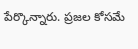పేర్కొన్నారు. ప్రజల కోసమే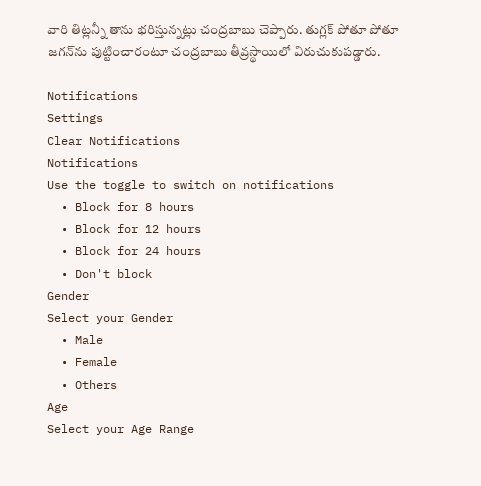వారి తిట్లన్నీ తాను భరిస్తున్నట్లు చంద్రబాబు చెప్పారు. తుగ్లక్‌ పోతూ పోతూ జగన్‌ను పుట్టించారంటూ చంద్రబాబు తీవ్రస్థాయిలో విరుచుకుపడ్డారు.

Notifications
Settings
Clear Notifications
Notifications
Use the toggle to switch on notifications
  • Block for 8 hours
  • Block for 12 hours
  • Block for 24 hours
  • Don't block
Gender
Select your Gender
  • Male
  • Female
  • Others
Age
Select your Age Range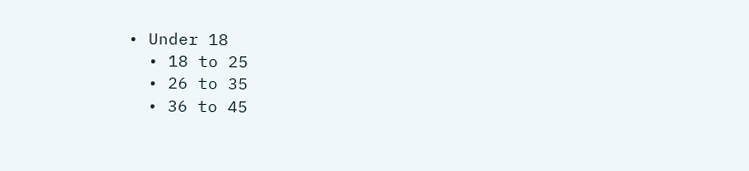• Under 18
  • 18 to 25
  • 26 to 35
  • 36 to 45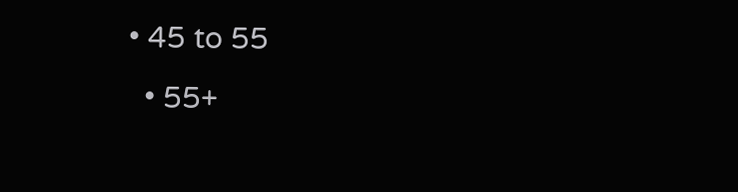• 45 to 55
  • 55+